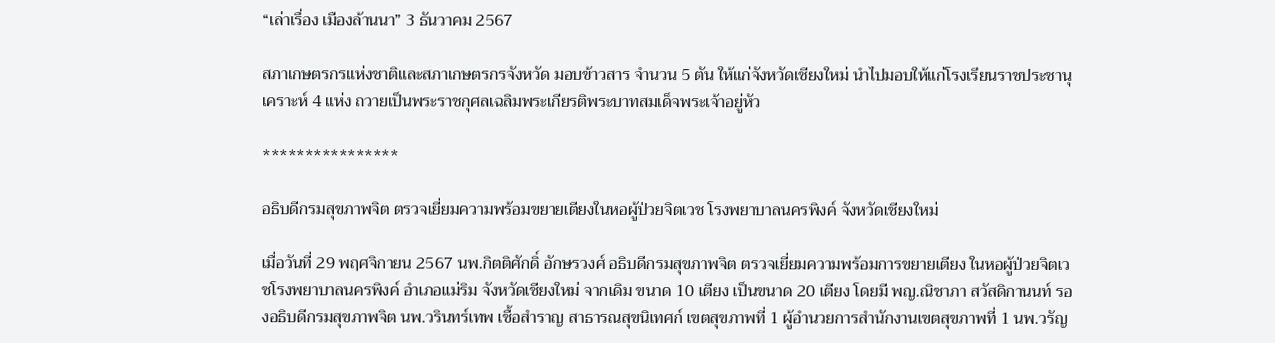“เล่าเรื่อง เมืองล้านนา” 3 ธันวาคม 2567

สภาเกษตรกรแห่งชาติและสภาเกษตรกรจังหวัด มอบข้าวสาร จำนวน 5 ตัน ให้แก่จังหวัดเชียงใหม่ นำไปมอบให้แก่โรงเรียนราชประชานุเคราะห์ 4 แห่ง ถวายเป็นพระราชกุศลเฉลิมพระเกียรติพระบาทสมเด็จพระเจ้าอยู่หัว

****************

อธิบดีกรมสุขภาพจิต ตรวจเยี่ยมความพร้อมขยายเตียงในหอผู้ป่วยจิตเวช โรงพยาบาลนครพิงค์ จังหวัดเชียงใหม่

เมื่อวันที่ 29 พฤศจิกายน 2567 นพ.กิตติศักดิ์ อักษรวงศ์ อธิบดีกรมสุขภาพจิต ตรวจเยี่ยมความพร้อมการขยายเตียง ในหอผู้ป่วยจิตเวชโรงพยาบาลนครพิงค์ อำเภอแม่ริม จังหวัดเชียงใหม่ จากเดิม ขนาด 10 เตียง เป็นขนาด 20 เตียง โดยมี พญ.ณิชาภา สวัสดิกานนท์ รองอธิบดีกรมสุขภาพจิต นพ.วรินทร์เทพ เชื้อสำราญ สาธารณสุขนิเทศก์ เขตสุขภาพที่ 1 ผู้อำนวยการสำนักงานเขตสุขภาพที่ 1 นพ.วรัญ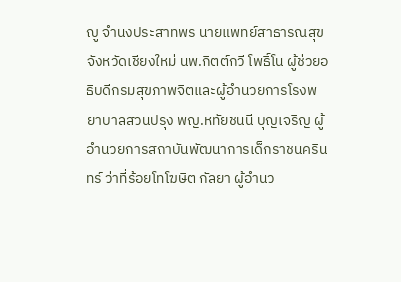ญู จำนงประสาทพร นายแพทย์สาธารณสุขจังหวัดเชียงใหม่ นพ.กิตต์กวี โพธิ์โน ผู้ช่วยอธิบดีกรมสุขภาพจิตและผู้อำนวยการโรงพยาบาลสวนปรุง พญ.หทัยชนนี บุญเจริญ ผู้อำนวยการสถาบันพัฒนาการเด็กราชนครินทร์ ว่าที่ร้อยโทโฆษิต กัลยา ผู้อำนว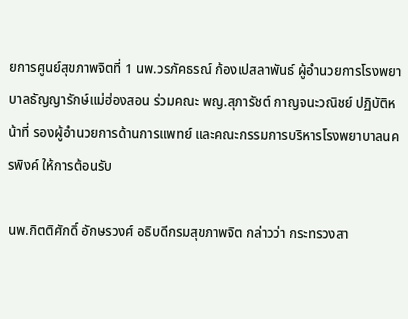ยการศูนย์สุขภาพจิตที่ 1 นพ.วรภัคธรณ์ ก้องเปสลาพันธ์ ผู้อำนวยการโรงพยาบาลธัญญารักษ์แม่ฮ่องสอน ร่วมคณะ พญ.สุภารัชต์ กาญจนะวณิชย์ ปฏิบัติหน้าที่ รองผู้อำนวยการด้านการแพทย์ และคณะกรรมการบริหารโรงพยาบาลนครพิงค์ ให้การต้อนรับ

นพ.กิตติศักดิ์ อักษรวงศ์ อธิบดีกรมสุขภาพจิต กล่าวว่า กระทรวงสา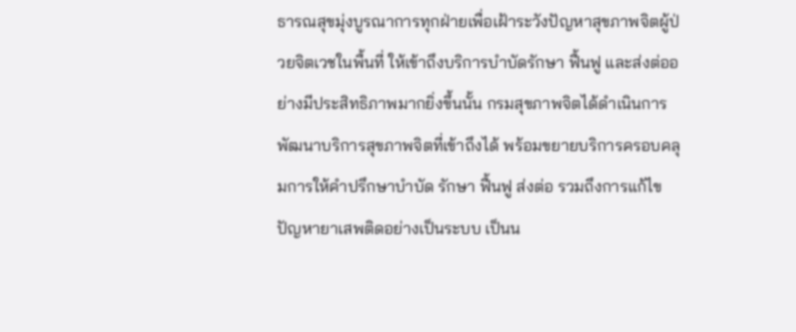ธารณสุขมุ่งบูรณาการทุกฝ่ายเพื่อเฝ้าระวังปัญหาสุขภาพจิตผู้ป่วยจิตเวชในพื้นที่ ให้เข้าถึงบริการบำบัดรักษา ฟื้นฟู และส่งต่ออย่างมีประสิทธิภาพมากยิ่งขึ้นนั้น กรมสุขภาพจิตได้ดำเนินการพัฒนาบริการสุขภาพจิตที่เข้าถึงได้ พร้อมขยายบริการครอบคลุมการให้คำปรึกษาบำบัด รักษา ฟื้นฟู ส่งต่อ รวมถึงการแก้ไขปัญหายาเสพติดอย่างเป็นระบบ เป็นน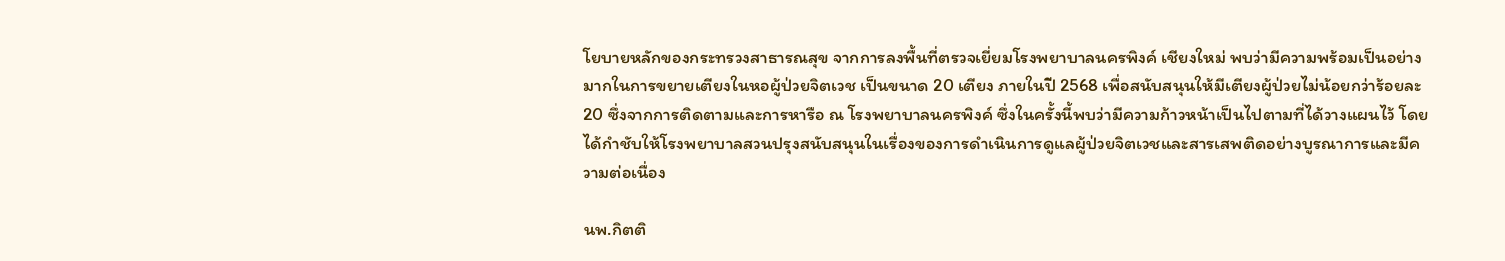โยบายหลักของกระทรวงสาธารณสุข จากการลงพื้นที่ตรวจเยี่ยมโรงพยาบาลนครพิงค์ เชียงใหม่ พบว่ามีความพร้อมเป็นอย่างมากในการขยายเตียงในหอผู้ป่วยจิตเวช เป็นขนาด 20 เตียง ภายในปี 2568 เพื่อสนับสนุนให้มีเตียงผู้ป่วยไม่น้อยกว่าร้อยละ 20 ซึ่งจากการติดตามและการหารือ ณ โรงพยาบาลนครพิงค์ ซึ่งในครั้งนี้พบว่ามีความก้าวหน้าเป็นไปตามที่ได้วางแผนไว้ โดยได้กำชับให้โรงพยาบาลสวนปรุงสนับสนุนในเรื่องของการดำเนินการดูแลผู้ป่วยจิตเวชและสารเสพติดอย่างบูรณาการและมีความต่อเนื่อง

นพ.กิตติ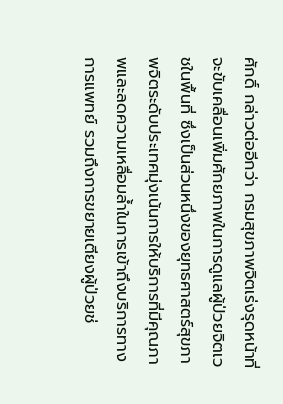ศักดิ์ กล่าวต่ออีกว่า กรมสุขภาพจิตเร่งรุดหน้าที่จะขับเคลื่อนเพิ่มศักยภาพในการดูแลผู้ป่วยจิตเวชในพื้นที่ ซึ่งเป็นส่วนหนึ่งของยุทธศาสตร์สุขภาพจิตระดับประเทศมุ่งเน้นการให้บริการที่มีคุณภาพและลดความเหลื่อมล้ำในการเข้าถึงบริการทางการแพทย์ รวมถึงการขยายเตียงผู้ป่วยช่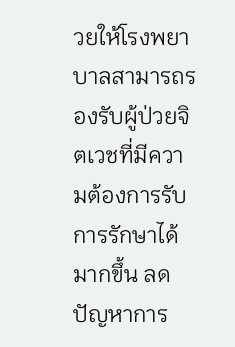วยให้โรงพยาบาลสามารถรองรับผู้ป่วยจิตเวชที่มีความต้องการรับการรักษาได้มากขึ้น ลดปัญหาการ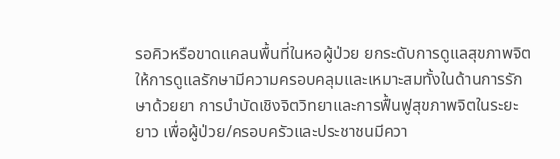รอคิวหรือขาดแคลนพื้นที่ในหอผู้ป่วย ยกระดับการดูแลสุขภาพจิตให้การดูแลรักษามีความครอบคลุมและเหมาะสมทั้งในด้านการรักษาด้วยยา การบำบัดเชิงจิตวิทยาและการฟื้นฟูสุขภาพจิตในระยะยาว เพื่อผู้ป่วย/ครอบครัวและประชาชนมีควา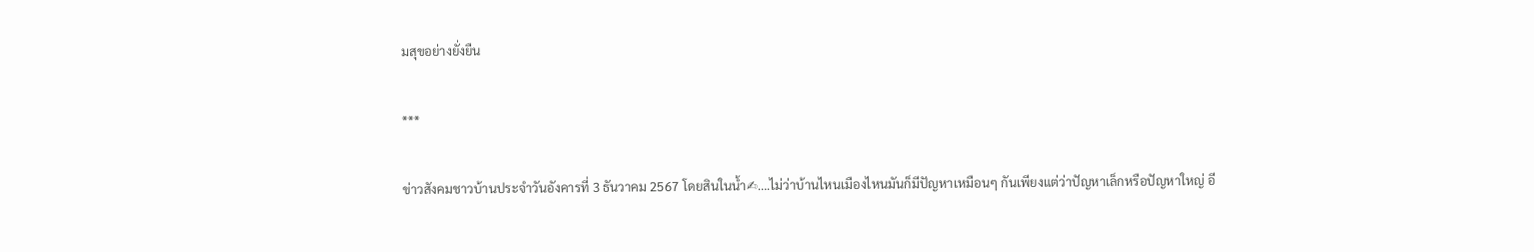มสุขอย่างยั่งยืน

***

ข่าวสังคมชาวบ้านประจำวันอังคารที่ 3 ธันวาคม 2567 โดยสินในน้ำ✍….ไม่ว่าบ้านไหนเมืองไหนมันก็มีปัญหาเหมือนๆ กันเพียงแต่ว่าปัญหาเล็กหรือปัญหาใหญ่ อี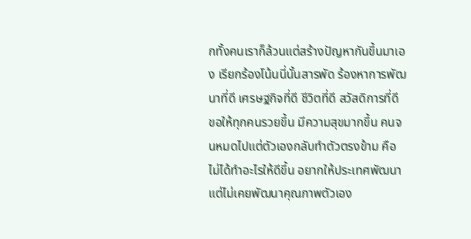กทั้งคนเราก็ล้วนแต่สร้างปัญหากันขึ้นมาเอง เรียกร้องโน้นนี่นั้นสารพัด ร้องหาการพัฒนาที่ดี เศรษฐกิจที่ดี ชีวิตที่ดี สวัสดิการที่ดี ขอให้ทุกคนรวยขึ้น มีความสุขมากขึ้น คนจนหมดไปแต่ตัวเองกลับทำตัวตรงข้าม คือไม่ได้ทำอะไรให้ดีขึ้น อยากให้ประเทศพัฒนา แต่ไม่เคยพัฒนาคุณภาพตัวเอง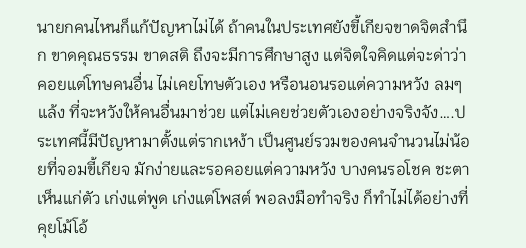นายกคนไหนก็แก้ปัญหาไม่ได้ ถ้าคนในประเทศยังขี้เกียจขาดจิตสำนึก ขาดคุณธรรม ขาดสติ ถึงจะมีการศึกษาสูง แต่จิตใจคิดแต่จะด่าว่า คอยแต่โทษคนอื่น ไม่เคยโทษตัวเอง หรือนอนรอแต่ความหวัง ลมๆ แล้ง ที่จะหวังให้คนอื่นมาช่วย แต่ไม่เคยช่วยตัวเองอย่างจริงจัง….ประเทศนี้มีปัญหามาตั้งแต่รากเหง้า เป็นศูนย์รวมของคนจำนวนไม่น้อยที่จอมขี้เกียจ มักง่ายและรอคอยแต่ความหวัง บางคนรอโชค ชะตา เห็นแก่ตัว เก่งแต่พูด เก่งแต่โพสต์ พอลงมือทำจริง ก็ทำไม่ได้อย่างที่คุยโม้โอ้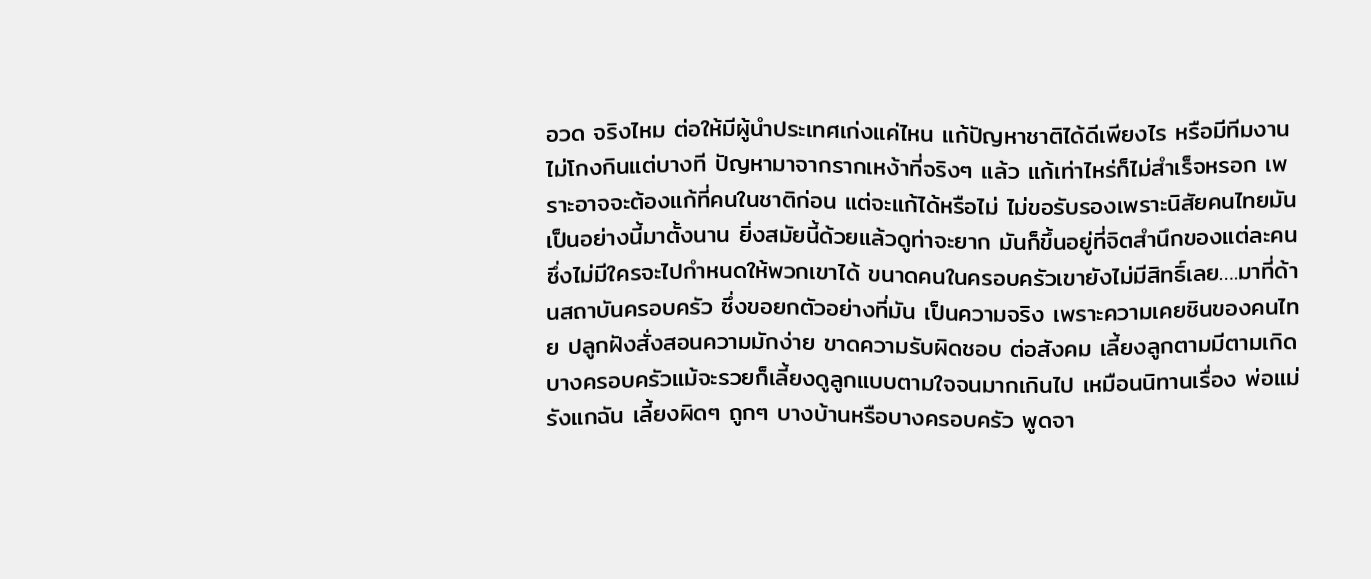อวด จริงไหม ต่อให้มีผู้นำประเทศเก่งแค่ไหน แก้ปัญหาชาติได้ดีเพียงไร หรือมีทีมงานไม่โกงกินแต่บางที ปัญหามาจากรากเหง้าที่จริงๆ แล้ว แก้เท่าไหร่ก็ไม่สำเร็จหรอก เพราะอาจจะต้องแก้ที่คนในชาติก่อน แต่จะแก้ได้หรือไม่ ไม่ขอรับรองเพราะนิสัยคนไทยมันเป็นอย่างนี้มาตั้งนาน ยิ่งสมัยนี้ด้วยแล้วดูท่าจะยาก มันก็ขึ้นอยู่ที่จิตสำนึกของแต่ละคน ซึ่งไม่มีใครจะไปกำหนดให้พวกเขาได้ ขนาดคนในครอบครัวเขายังไม่มีสิทธิ์เลย….มาที่ด้านสถาบันครอบครัว ซึ่งขอยกตัวอย่างที่มัน เป็นความจริง เพราะความเคยชินของคนไทย ปลูกฝังสั่งสอนความมักง่าย ขาดความรับผิดชอบ ต่อสังคม เลี้ยงลูกตามมีตามเกิด บางครอบครัวแม้จะรวยก็เลี้ยงดูลูกแบบตามใจจนมากเกินไป เหมือนนิทานเรื่อง พ่อแม่รังแกฉัน เลี้ยงผิดๆ ถูกๆ บางบ้านหรือบางครอบครัว พูดจา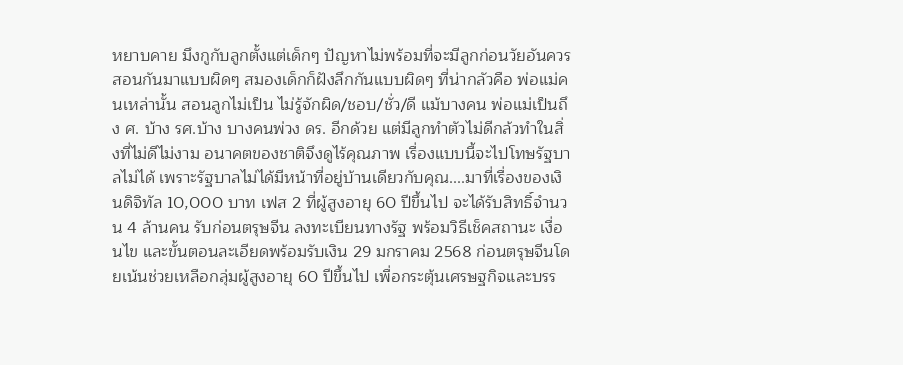หยาบคาย มึงกูกับลูกตั้งแต่เด็กๆ ปัญหาไม่พร้อมที่จะมีลูกก่อนวัยอันควร สอนกันมาแบบผิดๆ สมองเด็กก็ฝังลึกกันแบบผิดๆ ที่น่ากลัวคือ พ่อแม่คนเหล่านั้น สอนลูกไม่เป็น ไม่รู้จักผิด/ชอบ/ชั่ว/ดี แม้บางคน พ่อแม่เป็นถึง ศ. บ้าง รศ.บ้าง บางคนพ่วง ดร. อีกด้วย แต่มีลูกทำตัวไม่ดีกล้วทำในสิ่งที่ไม่ดีไม่งาม อนาคตของชาติจึงดูไร้คุณภาพ เรื่องแบบนี้จะไปโทษรัฐบาลไม่ได้ เพราะรัฐบาลไม่ได้มีหน้าที่อยู่บ้านเดียวกับคุณ....มาที่เรื่องของเงินดิจิทัล 10,000 บาท เฟส 2 ที่ผู้สูงอายุ 60 ปีขึ้นไป จะได้รับสิทธิ์จำนวน 4 ล้านคน รับก่อนตรุษจีน ลงทะเบียนทางรัฐ พร้อมวิธีเช็คสถานะ เงื่อนไข และขั้นตอนละเอียดพร้อมรับเงิน 29 มกราคม 2568 ก่อนตรุษจีนโดยเน้นช่วยเหลือกลุ่มผู้สูงอายุ 60 ปีขึ้นไป เพื่อกระตุ้นเศรษฐกิจและบรร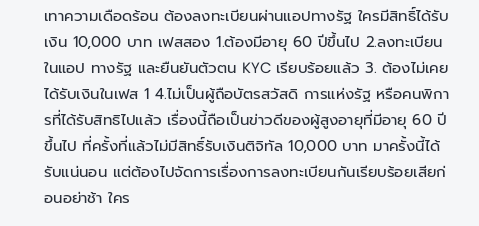เทาความเดือดร้อน ต้องลงทะเบียนผ่านแอปทางรัฐ ใครมีสิทธิ์ได้รับเงิน 10,000 บาท เฟสสอง 1.ต้องมีอายุ 60 ปีขึ้นไป 2.ลงทะเบียนในแอป ทางรัฐ และยืนยันตัวตน KYC เรียบร้อยแล้ว 3. ต้องไม่เคยได้รับเงินในเฟส 1 4.ไม่เป็นผู้ถือบัตรสวัสดิ การแห่งรัฐ หรือคนพิการที่ได้รับสิทธิไปแล้ว เรื่องนี้ถือเป็นข่าวดีของผู้สูงอายุที่มีอายุ 60 ปีขึ้นไป ที่ครั้งที่แล้วไม่มีสิทธิ์รับเงินติจิทัล 10,000 บาท มาครั้งนี้ได้รับแน่นอน แต่ต้องไปจัดการเรื่องการลงทะเบียนกันเรียบร้อยเสียก่อนอย่าช้า ใคร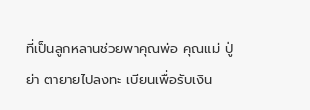ที่เป็นลูกหลานช่วยพาคุณพ่อ คุณแม่ ปู่ย่า ตายายไปลงทะ เบียนเพื่อรับเงิน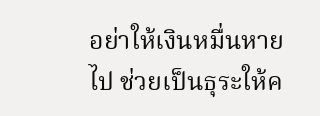อย่าให้เงินหมื่นหายไป ช่วยเป็นธุระให้ค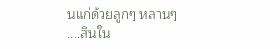นแก่ด้วยลูกๆ หลานๆ
....สินใน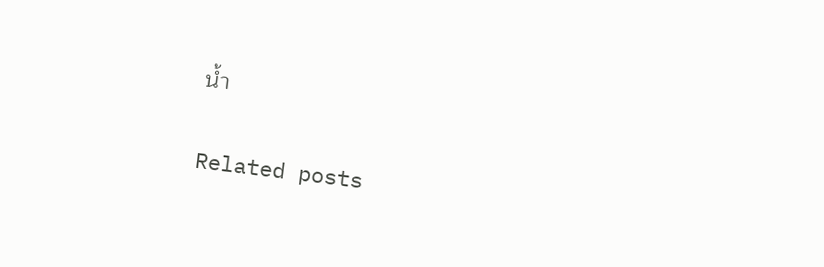น้ำ

Related posts